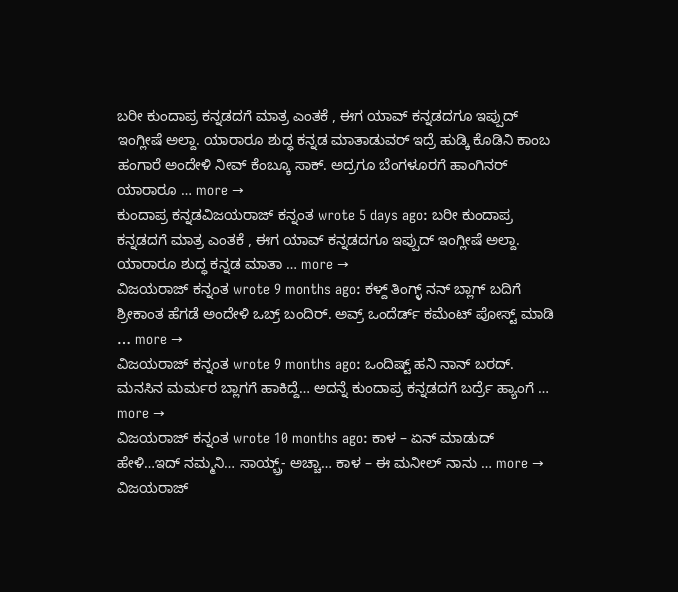ಬರೀ ಕುಂದಾಪ್ರ ಕನ್ನಡದಗೆ ಮಾತ್ರ ಎಂತಕೆ , ಈಗ ಯಾವ್ ಕನ್ನಡದಗೂ ಇಪ್ಪುದ್ ಇಂಗ್ಲೀಷೆ ಅಲ್ದಾ. ಯಾರಾರೂ ಶುದ್ಧ ಕನ್ನಡ ಮಾತಾಡುವರ್ ಇದ್ರೆ ಹುಡ್ಕಿ ಕೊಡಿನಿ ಕಾಂಬ ಹಂಗಾರೆ ಅಂದೇಳಿ ನೀವ್ ಕೆಂಬ್ಕೂ ಸಾಕ್. ಅದ್ರಗೂ ಬೆಂಗಳೂರಗೆ ಹಾಂಗಿನರ್ ಯಾರಾರೂ … more →
ಕುಂದಾಪ್ರ ಕನ್ನಡವಿಜಯರಾಜ್ ಕನ್ನಂತ wrote 5 days ago: ಬರೀ ಕುಂದಾಪ್ರ ಕನ್ನಡದಗೆ ಮಾತ್ರ ಎಂತಕೆ , ಈಗ ಯಾವ್ ಕನ್ನಡದಗೂ ಇಪ್ಪುದ್ ಇಂಗ್ಲೀಷೆ ಅಲ್ದಾ. ಯಾರಾರೂ ಶುದ್ಧ ಕನ್ನಡ ಮಾತಾ … more →
ವಿಜಯರಾಜ್ ಕನ್ನಂತ wrote 9 months ago: ಕಳ್ದ್ ತಿಂಗ್ಳ್ ನನ್ ಬ್ಲಾಗ್ ಬದಿಗೆ ಶ್ರೀಕಾಂತ ಹೆಗಡೆ ಅಂದೇಳಿ ಒಬ್ರ್ ಬಂದಿರ್. ಅವ್ರ್ ಒಂದೆರ್ಡ್ ಕಮೆಂಟ್ ಪೋಸ್ಟ್ ಮಾಡಿ … more →
ವಿಜಯರಾಜ್ ಕನ್ನಂತ wrote 9 months ago: ಒಂದಿಷ್ಟ್ ಹನಿ ನಾನ್ ಬರದ್. ಮನಸಿನ ಮರ್ಮರ ಬ್ಲಾಗಗೆ ಹಾಕಿದ್ದೆ… ಅದನ್ನೆ ಕುಂದಾಪ್ರ ಕನ್ನಡದಗೆ ಬರ್ದ್ರೆ ಹ್ಯಾಂಗೆ … more →
ವಿಜಯರಾಜ್ ಕನ್ನಂತ wrote 10 months ago: ಕಾಳ – ಏನ್ ಮಾಡುದ್ ಹೇಳಿ…ಇದ್ ನಮ್ಮನಿ… ಸಾಯ್ಬ್ರ್- ಅಚ್ಚಾ… ಕಾಳ – ಈ ಮನೀಲ್ ನಾನು … more →
ವಿಜಯರಾಜ್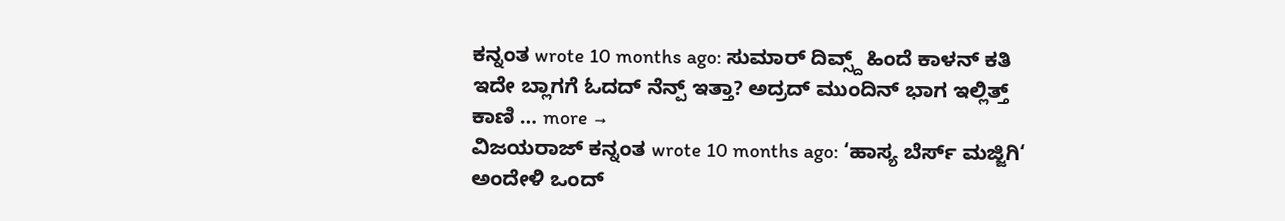ಕನ್ನಂತ wrote 10 months ago: ಸುಮಾರ್ ದಿವ್ಸ್ದ್ ಹಿಂದೆ ಕಾಳನ್ ಕತಿ ಇದೇ ಬ್ಲಾಗಗೆ ಓದದ್ ನೆನ್ಪ್ ಇತ್ತಾ? ಅದ್ರದ್ ಮುಂದಿನ್ ಭಾಗ ಇಲ್ಲಿತ್ತ್ ಕಾಣಿ … more →
ವಿಜಯರಾಜ್ ಕನ್ನಂತ wrote 10 months ago: ‘ಹಾಸ್ಯ ಬೆರ್ಸ್ ಮಜ್ಜಿಗಿ‘ ಅಂದೇಳಿ ಒಂದ್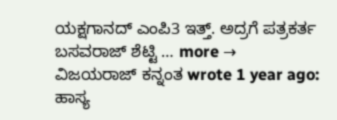ಯಕ್ಷಗಾನದ್ ಎಂಪಿ3 ಇತ್ತ್. ಅದ್ರಗೆ ಪತ್ರಕರ್ತ ಬಸವರಾಜ್ ಶೆಟ್ಟಿ … more →
ವಿಜಯರಾಜ್ ಕನ್ನಂತ wrote 1 year ago: ಹಾಸ್ಯ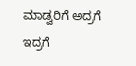ಮಾಡ್ವರಿಗೆ ಅದ್ರಗೆ ಇದ್ರಗೆ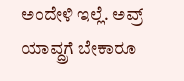ಅಂದೇಳಿ ಇಲ್ಲೆ. ಅವ್ರ್ ಯಾವ್ದ್ರಗೆ ಬೇಕಾರೂ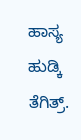ಹಾಸ್ಯ ಹುಡ್ಕಿ ತೆಗಿತ್ರ್.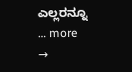ಎಲ್ಲರನ್ನೂ … more →